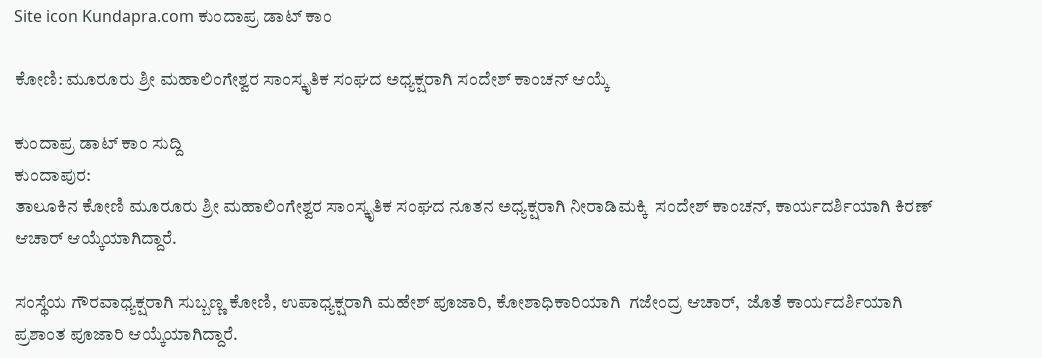Site icon Kundapra.com ಕುಂದಾಪ್ರ ಡಾಟ್ ಕಾಂ

ಕೋಣಿ: ಮೂರೂರು ಶ್ರೀ ಮಹಾಲಿಂಗೇಶ್ವರ ಸಾಂಸ್ಕೃತಿಕ ಸಂಘದ ಅಧ್ಯಕ್ಷರಾಗಿ ಸಂದೇಶ್‌ ಕಾಂಚನ್‌ ಆಯ್ಕೆ

ಕುಂದಾಪ್ರ ಡಾಟ್ ಕಾಂ ಸುದ್ದಿ
ಕುಂದಾಪುರ:
ತಾಲೂಕಿನ ಕೋಣಿ ಮೂರೂರು ಶ್ರೀ ಮಹಾಲಿಂಗೇಶ್ವರ ಸಾಂಸ್ಕೃತಿಕ ಸಂಘದ ನೂತನ ಅಧ್ಯಕ್ಷರಾಗಿ ನೀರಾಡಿಮಕ್ಕಿ  ಸಂದೇಶ್‌ ಕಾಂಚನ್‌, ಕಾರ್ಯದರ್ಶಿಯಾಗಿ ಕಿರಣ್‌ ಆಚಾರ್‌ ಆಯ್ಕೆಯಾಗಿದ್ದಾರೆ.

ಸಂಸ್ಥೆಯ ಗೌರವಾಧ್ಯಕ್ಷರಾಗಿ ಸುಬ್ಬಣ್ಣ ಕೋಣಿ, ಉಪಾಧ್ಯಕ್ಷರಾಗಿ ಮಹೇಶ್ ಪೂಜಾರಿ, ಕೋಶಾಧಿಕಾರಿಯಾಗಿ  ಗಜೇಂದ್ರ ಆಚಾರ್,  ಜೊತೆ ಕಾರ್ಯದರ್ಶಿಯಾಗಿ ಪ್ರಶಾಂತ ಪೂಜಾರಿ ಆಯ್ಕೆಯಾಗಿದ್ದಾರೆ.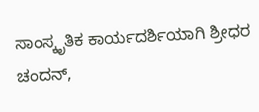ಸಾಂಸ್ಕೃತಿಕ ಕಾರ್ಯದರ್ಶಿಯಾಗಿ ಶ್ರೀಧರ ಚಂದನ್,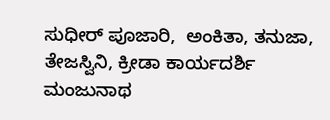ಸುಧೀರ್ ಪೂಜಾರಿ,  ಅಂಕಿತಾ, ತನುಜಾ, ತೇಜಸ್ವಿನಿ, ಕ್ರೀಡಾ ಕಾರ್ಯದರ್ಶಿ  ಮಂಜುನಾಥ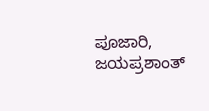ಪೂಜಾರಿ, ಜಯಪ್ರಶಾಂತ್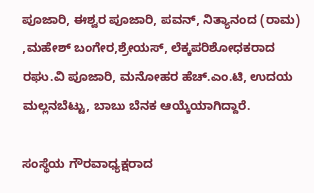ಪೂಜಾರಿ, ಈಶ್ವರ ಪೂಜಾರಿ, ಪವನ್, ನಿತ್ಯಾನಂದ (ರಾಮ) ,ಮಹೇಶ್ ಬಂಗೇರ,ಶ್ರೇಯಸ್, ಲೆಕ್ಕಪರಿಶೋಧಕರಾದ  ರಘು.ವಿ ಪೂಜಾರಿ, ಮನೋಹರ ಹೆಚ್.ಎಂ.ಟಿ, ಉದಯ ಮಲ್ಲನಬೆಟ್ಟು, ಬಾಬು ಬೆನಕ ಆಯ್ಕೆಯಾಗಿದ್ದಾರೆ.

ಸಂಸ್ಥೆಯ ಗೌರವಾಧ್ಯಕ್ಷರಾದ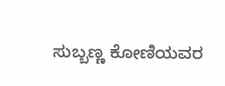ಸುಬ್ಬಣ್ಣ ಕೋಣಿಯವರ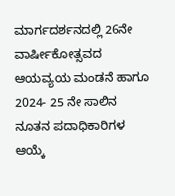ಮಾರ್ಗದರ್ಶನದಲ್ಲಿ 26ನೇ ವಾರ್ಷೀಕೋತ್ಸವದ ಆಯವ್ಯಯ ಮಂಡನೆ ಹಾಗೂ 2024- 25 ನೇ ಸಾಲಿನ ನೂತನ ಪದಾಧಿಕಾರಿಗಳ ಆಯ್ಕೆ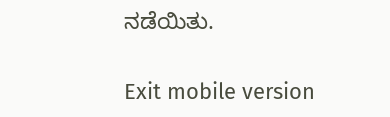ನಡೆಯಿತು.

Exit mobile version